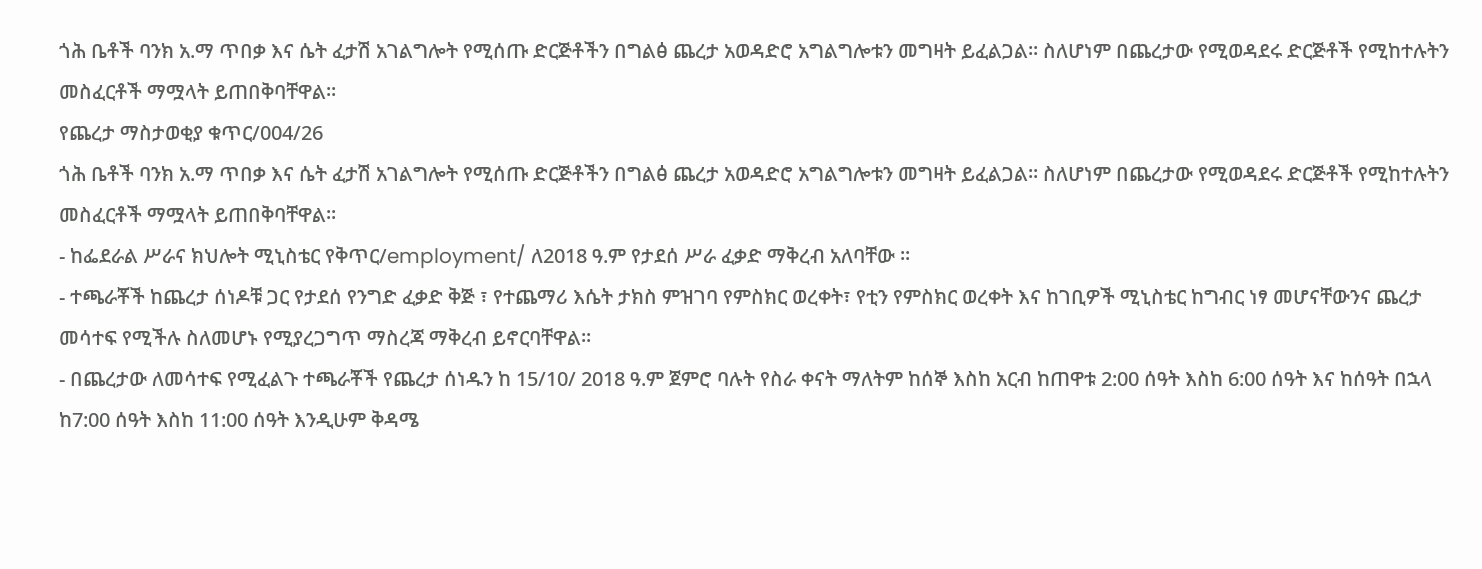ጎሕ ቤቶች ባንክ አ.ማ ጥበቃ እና ሴት ፈታሽ አገልግሎት የሚሰጡ ድርጅቶችን በግልፅ ጨረታ አወዳድሮ አግልግሎቱን መግዛት ይፈልጋል፡፡ ስለሆነም በጨረታው የሚወዳደሩ ድርጅቶች የሚከተሉትን መስፈርቶች ማሟላት ይጠበቅባቸዋል፡፡
የጨረታ ማስታወቂያ ቁጥር/004/26
ጎሕ ቤቶች ባንክ አ.ማ ጥበቃ እና ሴት ፈታሽ አገልግሎት የሚሰጡ ድርጅቶችን በግልፅ ጨረታ አወዳድሮ አግልግሎቱን መግዛት ይፈልጋል፡፡ ስለሆነም በጨረታው የሚወዳደሩ ድርጅቶች የሚከተሉትን መስፈርቶች ማሟላት ይጠበቅባቸዋል፡፡
- ከፌደራል ሥራና ክህሎት ሚኒስቴር የቅጥር/employment/ ለ2018 ዓ.ም የታደሰ ሥራ ፈቃድ ማቅረብ አለባቸው ፡፡
- ተጫራቾች ከጨረታ ሰነዶቹ ጋር የታደሰ የንግድ ፈቃድ ቅጅ ፣ የተጨማሪ እሴት ታክስ ምዝገባ የምስክር ወረቀት፣ የቲን የምስክር ወረቀት እና ከገቢዎች ሚኒስቴር ከግብር ነፃ መሆናቸውንና ጨረታ መሳተፍ የሚችሉ ስለመሆኑ የሚያረጋግጥ ማስረጃ ማቅረብ ይኖርባቸዋል፡፡
- በጨረታው ለመሳተፍ የሚፈልጉ ተጫራቾች የጨረታ ሰነዱን ከ 15/10/ 2018 ዓ.ም ጀምሮ ባሉት የስራ ቀናት ማለትም ከሰኞ እስከ አርብ ከጠዋቱ 2:00 ሰዓት እስከ 6:00 ሰዓት እና ከሰዓት በኋላ ከ7:00 ሰዓት እስከ 11:00 ሰዓት እንዲሁም ቅዳሜ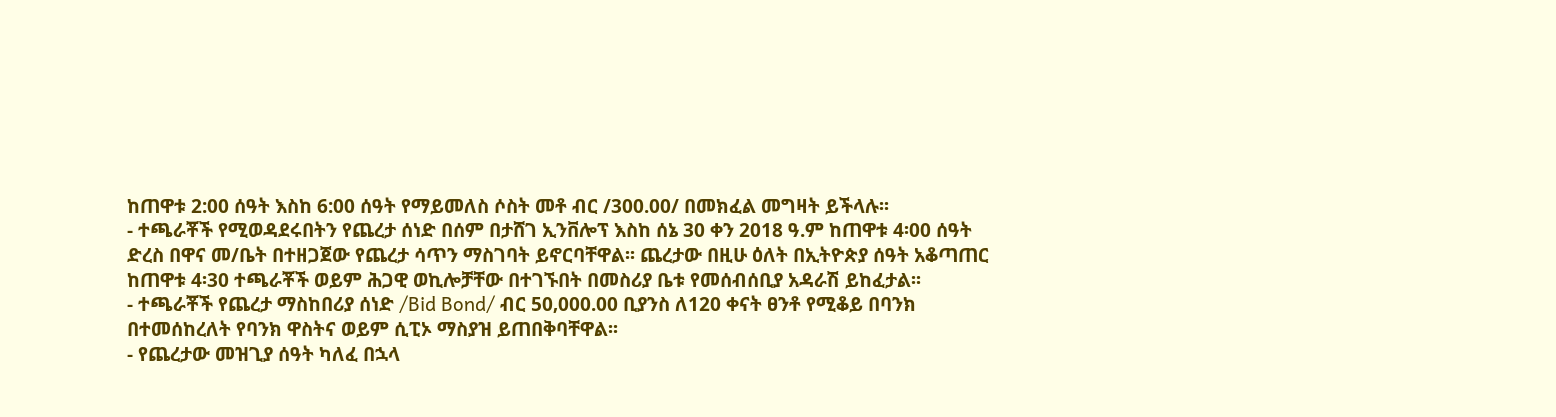ከጠዋቱ 2:00 ሰዓት እስከ 6:00 ሰዓት የማይመለስ ሶስት መቶ ብር /300.00/ በመክፈል መግዛት ይችላሉ፡፡
- ተጫራቾች የሚወዳደሩበትን የጨረታ ሰነድ በሰም በታሸገ ኢንቨሎፕ እስከ ሰኔ 30 ቀን 2018 ዓ.ም ከጠዋቱ 4፡00 ሰዓት ድረስ በዋና መ/ቤት በተዘጋጀው የጨረታ ሳጥን ማስገባት ይኖርባቸዋል፡፡ ጨረታው በዚሁ ዕለት በኢትዮጵያ ሰዓት አቆጣጠር ከጠዋቱ 4፡30 ተጫራቾች ወይም ሕጋዊ ወኪሎቻቸው በተገኙበት በመስሪያ ቤቱ የመሰብሰቢያ አዳራሽ ይከፈታል፡፡
- ተጫራቾች የጨረታ ማስከበሪያ ሰነድ /Bid Bond/ ብር 50‚000.00 ቢያንስ ለ120 ቀናት ፀንቶ የሚቆይ በባንክ በተመሰከረለት የባንክ ዋስትና ወይም ሲፒኦ ማስያዝ ይጠበቅባቸዋል፡፡
- የጨረታው መዝጊያ ሰዓት ካለፈ በኋላ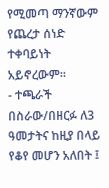የሚመጣ ማንኛውም የጨረታ ሰነድ ተቀባይነት አይኖረውም፡፡
- ተጫራች በስራው/በዘርፉ ለ3 ዓመታትና ከዚያ በላይ የቆየ መሆን አለበት ፤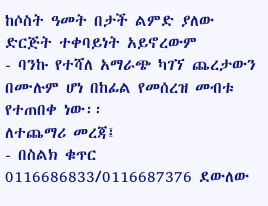ከሶስት ዓመት በታች ልምድ ያለው ድርጅት ተቀባይነት አይኖረውም
- ባንኩ የተሻለ አማራጭ ካገኘ ጨረታውን በሙሉም ሆነ በከፊል የመሰረዝ መብቱ የተጠበቀ ነው፡፡
ለተጨማሪ መረጃ፤
- በስልክ ቁጥር 0116686833/0116687376 ደውለው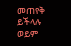መጠየቅ ይችላሉ ወይም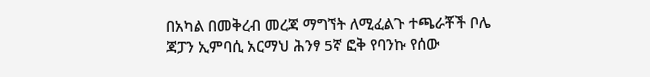በአካል በመቅረብ መረጃ ማግኘት ለሚፈልጉ ተጫራቾች ቦሌ ጃፓን ኢምባሲ አርማህ ሕንፃ 5ኛ ፎቅ የባንኩ የሰው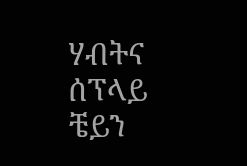ሃብትና ሰፕላይ ቼይን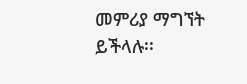መምሪያ ማግኘት ይችላሉ፡፡